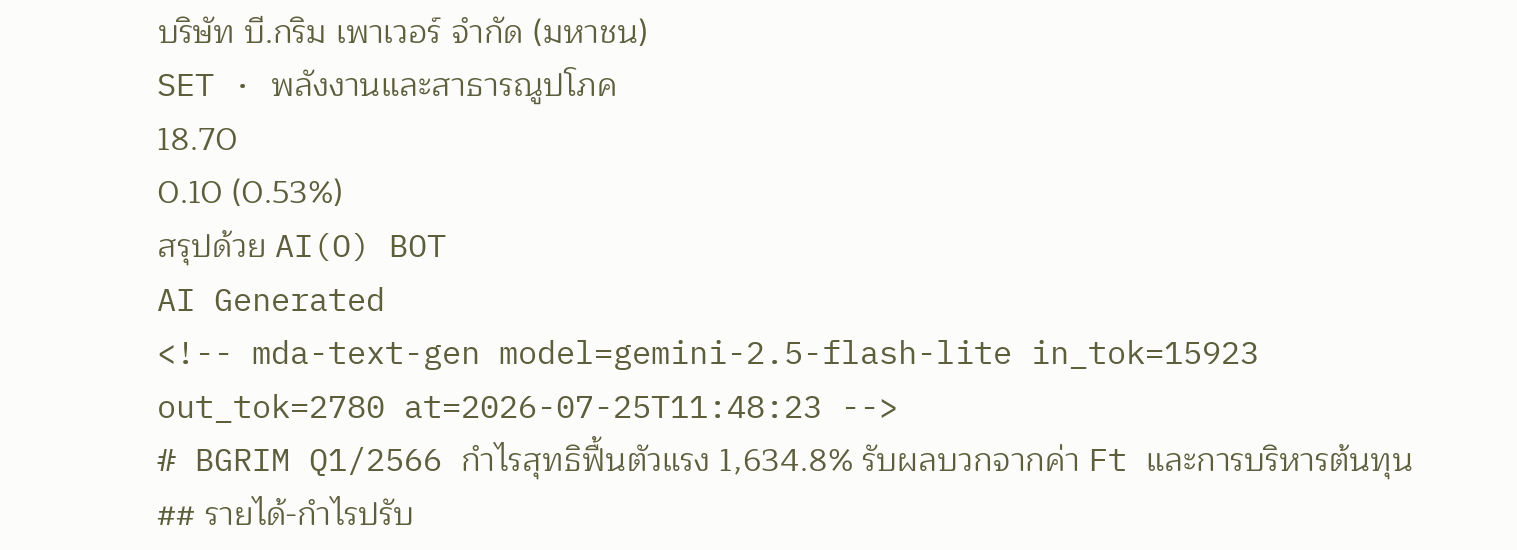บริษัท บี.กริม เพาเวอร์ จำกัด (มหาชน)
SET · พลังงานและสาธารณูปโภค
18.70
0.10 (0.53%)
สรุปด้วย AI(O) BOT
AI Generated
<!-- mda-text-gen model=gemini-2.5-flash-lite in_tok=15923 out_tok=2780 at=2026-07-25T11:48:23 -->
# BGRIM Q1/2566 กำไรสุทธิฟื้นตัวแรง 1,634.8% รับผลบวกจากค่า Ft และการบริหารต้นทุน
## รายได้-กำไรปรับ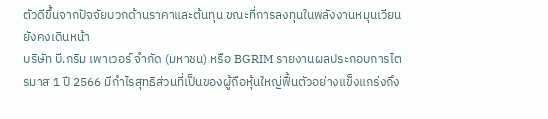ตัวดีขึ้นจากปัจจัยบวกด้านราคาและต้นทุน ขณะที่การลงทุนในพลังงานหมุนเวียนยังคงเดินหน้า
บริษัท บี.กริม เพาเวอร์ จำกัด (มหาชน) หรือ BGRIM รายงานผลประกอบการไตรมาส 1 ปี 2566 มีกำไรสุทธิส่วนที่เป็นของผู้ถือหุ้นใหญ่ฟื้นตัวอย่างแข็งแกร่งถึง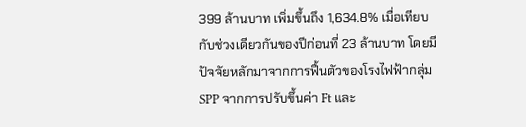399 ล้านบาท เพิ่มขึ้นถึง 1,634.8% เมื่อเทียบกับช่วงเดียวกันของปีก่อนที่ 23 ล้านบาท โดยมีปัจจัยหลักมาจากการฟื้นตัวของโรงไฟฟ้ากลุ่ม SPP จากการปรับขึ้นค่า Ft และ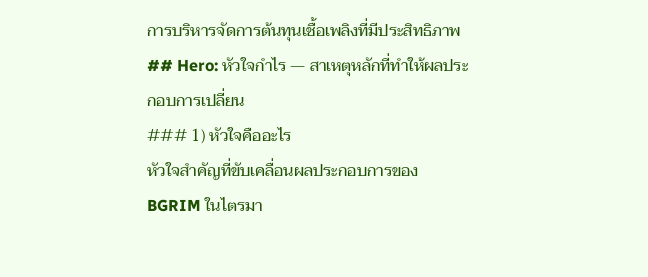การบริหารจัดการต้นทุนเชื้อเพลิงที่มีประสิทธิภาพ
## Hero: หัวใจกำไร — สาเหตุหลักที่ทำให้ผลประกอบการเปลี่ยน
### 1) หัวใจคืออะไร
หัวใจสำคัญที่ขับเคลื่อนผลประกอบการของ BGRIM ในไตรมา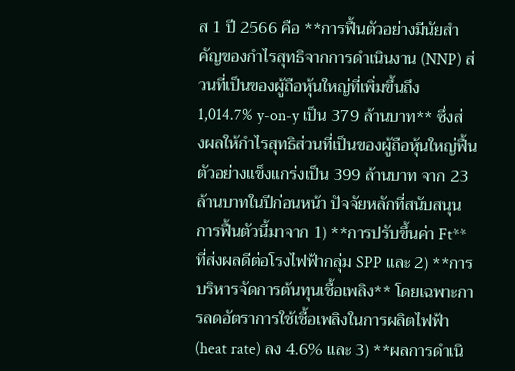ส 1 ปี 2566 คือ **การฟื้นตัวอย่างมีนัยสำคัญของกำไรสุทธิจากการดำเนินงาน (NNP) ส่วนที่เป็นของผู้ถือหุ้นใหญ่ที่เพิ่มขึ้นถึง 1,014.7% y-on-y เป็น 379 ล้านบาท** ซึ่งส่งผลให้กำไรสุทธิส่วนที่เป็นของผู้ถือหุ้นใหญ่ฟื้นตัวอย่างแข็งแกร่งเป็น 399 ล้านบาท จาก 23 ล้านบาทในปีก่อนหน้า ปัจจัยหลักที่สนับสนุนการฟื้นตัวนี้มาจาก 1) **การปรับขึ้นค่า Ft** ที่ส่งผลดีต่อโรงไฟฟ้ากลุ่ม SPP และ 2) **การบริหารจัดการต้นทุนเชื้อเพลิง** โดยเฉพาะการลดอัตราการใช้เชื้อเพลิงในการผลิตไฟฟ้า (heat rate) ลง 4.6% และ 3) **ผลการดำเนิ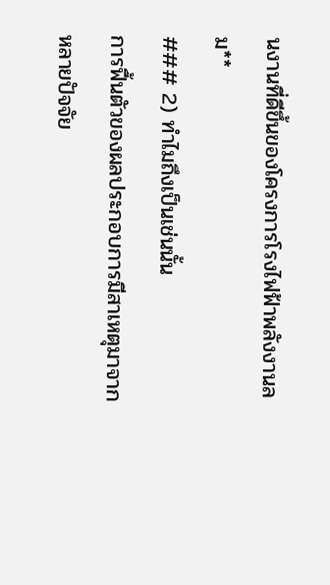นงานที่ดีขึ้นของโครงการโรงไฟฟ้าพลังงานลม**
### 2) ทำไมถึงเป็นเช่นนั้น
การฟื้นตัวของผลประกอบการมีสาเหตุมาจากหลายปัจจัย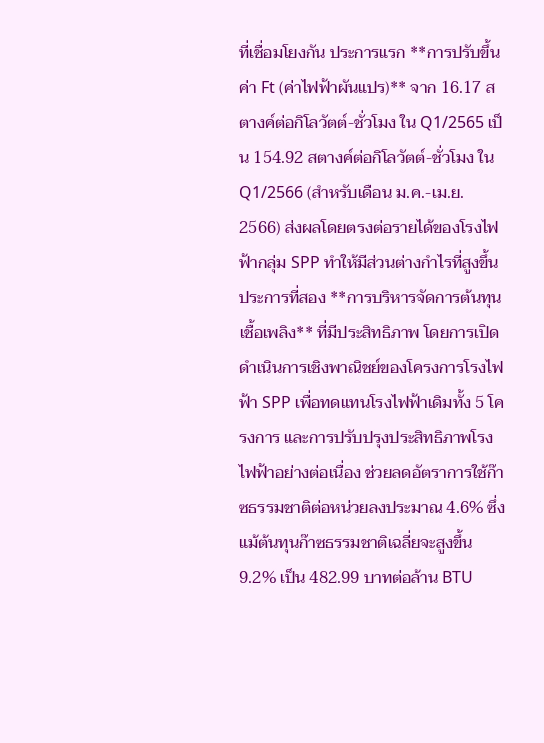ที่เชื่อมโยงกัน ประการแรก **การปรับขึ้นค่า Ft (ค่าไฟฟ้าผันแปร)** จาก 16.17 สตางค์ต่อกิโลวัตต์-ชั่วโมง ใน Q1/2565 เป็น 154.92 สตางค์ต่อกิโลวัตต์-ชั่วโมง ใน Q1/2566 (สำหรับเดือน ม.ค.-เม.ย. 2566) ส่งผลโดยตรงต่อรายได้ของโรงไฟฟ้ากลุ่ม SPP ทำให้มีส่วนต่างกำไรที่สูงขึ้น ประการที่สอง **การบริหารจัดการต้นทุนเชื้อเพลิง** ที่มีประสิทธิภาพ โดยการเปิดดำเนินการเชิงพาณิชย์ของโครงการโรงไฟฟ้า SPP เพื่อทดแทนโรงไฟฟ้าเดิมทั้ง 5 โครงการ และการปรับปรุงประสิทธิภาพโรงไฟฟ้าอย่างต่อเนื่อง ช่วยลดอัตราการใช้ก๊าซธรรมชาติต่อหน่วยลงประมาณ 4.6% ซึ่งแม้ต้นทุนก๊าซธรรมชาติเฉลี่ยจะสูงขึ้น 9.2% เป็น 482.99 บาทต่อล้าน BTU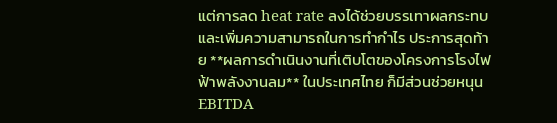แต่การลด heat rate ลงได้ช่วยบรรเทาผลกระทบและเพิ่มความสามารถในการทำกำไร ประการสุดท้าย **ผลการดำเนินงานที่เติบโตของโครงการโรงไฟฟ้าพลังงานลม** ในประเทศไทย ก็มีส่วนช่วยหนุน EBITDA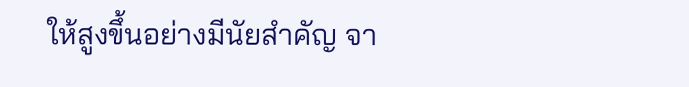ให้สูงขึ้นอย่างมีนัยสำคัญ จา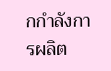กกำลังการผลิต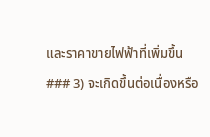และราคาขายไฟฟ้าที่เพิ่มขึ้น
### 3) จะเกิดขึ้นต่อเนื่องหรือ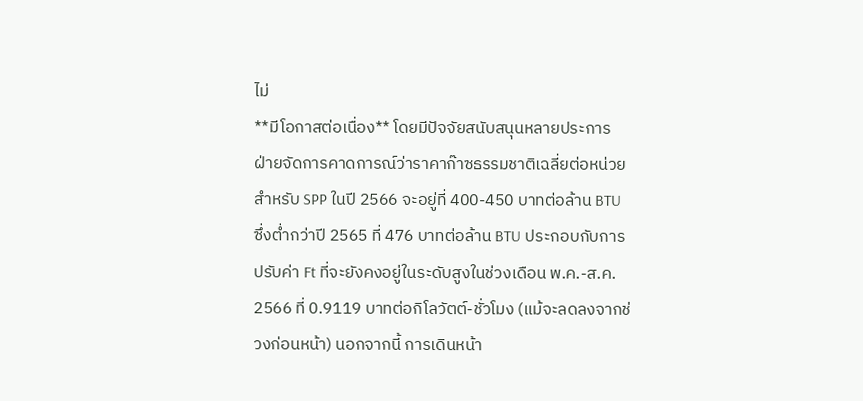ไม่
**มีโอกาสต่อเนื่อง** โดยมีปัจจัยสนับสนุนหลายประการ ฝ่ายจัดการคาดการณ์ว่าราคาก๊าซธรรมชาติเฉลี่ยต่อหน่วยสำหรับ SPP ในปี 2566 จะอยู่ที่ 400-450 บาทต่อล้าน BTU ซึ่งต่ำกว่าปี 2565 ที่ 476 บาทต่อล้าน BTU ประกอบกับการปรับค่า Ft ที่จะยังคงอยู่ในระดับสูงในช่วงเดือน พ.ค.-ส.ค. 2566 ที่ 0.9119 บาทต่อกิโลวัตต์-ชั่วโมง (แม้จะลดลงจากช่วงก่อนหน้า) นอกจากนี้ การเดินหน้า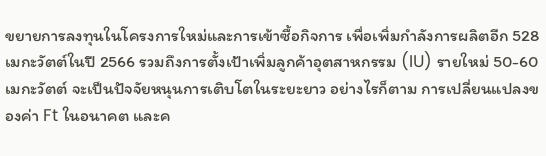ขยายการลงทุนในโครงการใหม่และการเข้าซื้อกิจการ เพื่อเพิ่มกำลังการผลิตอีก 528 เมกะวัตต์ในปี 2566 รวมถึงการตั้งเป้าเพิ่มลูกค้าอุตสาหกรรม (IU) รายใหม่ 50-60 เมกะวัตต์ จะเป็นปัจจัยหนุนการเติบโตในระยะยาว อย่างไรก็ตาม การเปลี่ยนแปลงของค่า Ft ในอนาคต และค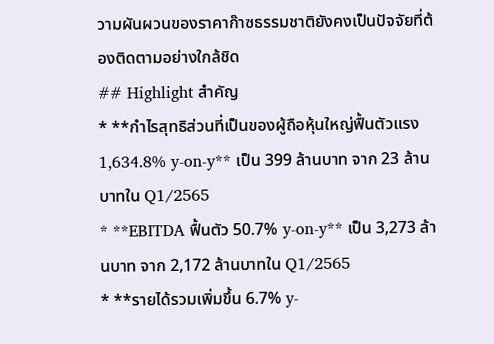วามผันผวนของราคาก๊าซธรรมชาติยังคงเป็นปัจจัยที่ต้องติดตามอย่างใกล้ชิด
## Highlight สำคัญ
* **กำไรสุทธิส่วนที่เป็นของผู้ถือหุ้นใหญ่ฟื้นตัวแรง 1,634.8% y-on-y** เป็น 399 ล้านบาท จาก 23 ล้านบาทใน Q1/2565
* **EBITDA ฟื้นตัว 50.7% y-on-y** เป็น 3,273 ล้านบาท จาก 2,172 ล้านบาทใน Q1/2565
* **รายได้รวมเพิ่มขึ้น 6.7% y-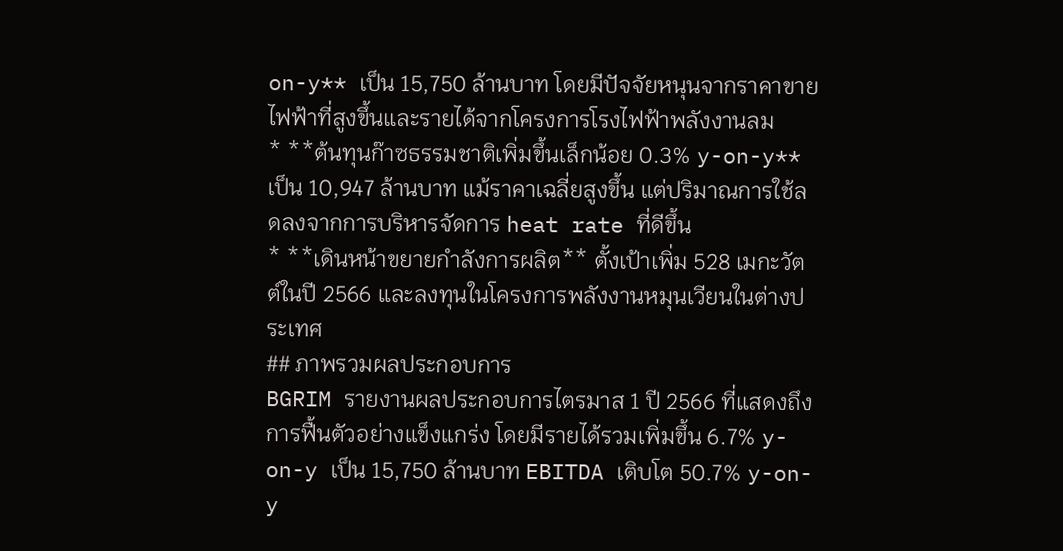on-y** เป็น 15,750 ล้านบาท โดยมีปัจจัยหนุนจากราคาขายไฟฟ้าที่สูงขึ้นและรายได้จากโครงการโรงไฟฟ้าพลังงานลม
* **ต้นทุนก๊าซธรรมชาติเพิ่มขึ้นเล็กน้อย 0.3% y-on-y** เป็น 10,947 ล้านบาท แม้ราคาเฉลี่ยสูงขึ้น แต่ปริมาณการใช้ลดลงจากการบริหารจัดการ heat rate ที่ดีขึ้น
* **เดินหน้าขยายกำลังการผลิต** ตั้งเป้าเพิ่ม 528 เมกะวัตต์ในปี 2566 และลงทุนในโครงการพลังงานหมุนเวียนในต่างประเทศ
## ภาพรวมผลประกอบการ
BGRIM รายงานผลประกอบการไตรมาส 1 ปี 2566 ที่แสดงถึงการฟื้นตัวอย่างแข็งแกร่ง โดยมีรายได้รวมเพิ่มขึ้น 6.7% y-on-y เป็น 15,750 ล้านบาท EBITDA เติบโต 50.7% y-on-y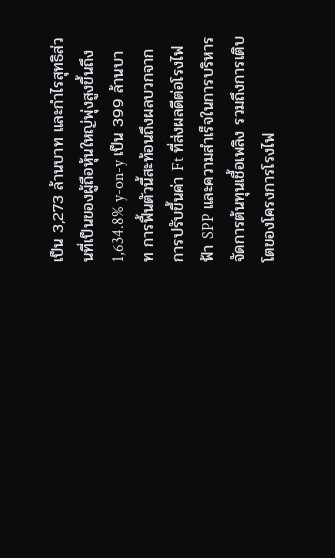เป็น 3,273 ล้านบาท และกำไรสุทธิส่วนที่เป็นของผู้ถือหุ้นใหญ่พุ่งสูงขึ้นถึง 1,634.8% y-on-y เป็น 399 ล้านบาท การฟื้นตัวนี้สะท้อนถึงผลบวกจากการปรับขึ้นค่า Ft ที่ส่งผลดีต่อโรงไฟฟ้า SPP และความสำเร็จในการบริหารจัดการต้นทุนเชื้อเพลิง รวมถึงการเติบโตของโครงการโรงไฟ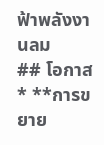ฟ้าพลังงานลม
## โอกาส
* **การขยาย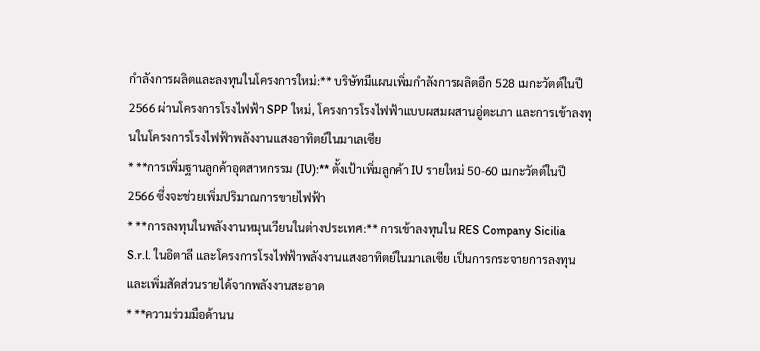กำลังการผลิตและลงทุนในโครงการใหม่:** บริษัทมีแผนเพิ่มกำลังการผลิตอีก 528 เมกะวัตต์ในปี 2566 ผ่านโครงการโรงไฟฟ้า SPP ใหม่, โครงการโรงไฟฟ้าแบบผสมผสานอู่ตะเภา และการเข้าลงทุนในโครงการโรงไฟฟ้าพลังงานแสงอาทิตย์ในมาเลเซีย
* **การเพิ่มฐานลูกค้าอุตสาหกรรม (IU):** ตั้งเป้าเพิ่มลูกค้า IU รายใหม่ 50-60 เมกะวัตต์ในปี 2566 ซึ่งจะช่วยเพิ่มปริมาณการขายไฟฟ้า
* **การลงทุนในพลังงานหมุนเวียนในต่างประเทศ:** การเข้าลงทุนใน RES Company Sicilia S.r.l. ในอิตาลี และโครงการโรงไฟฟ้าพลังงานแสงอาทิตย์ในมาเลเซีย เป็นการกระจายการลงทุนและเพิ่มสัดส่วนรายได้จากพลังงานสะอาด
* **ความร่วมมือด้านน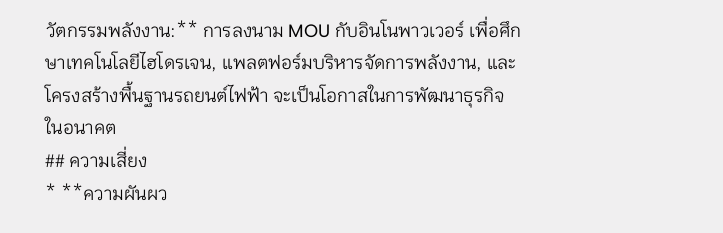วัตกรรมพลังงาน:** การลงนาม MOU กับอินโนพาวเวอร์ เพื่อศึกษาเทคโนโลยีไฮโดรเจน, แพลตฟอร์มบริหารจัดการพลังงาน, และโครงสร้างพื้นฐานรถยนต์ไฟฟ้า จะเป็นโอกาสในการพัฒนาธุรกิจในอนาคต
## ความเสี่ยง
* **ความผันผว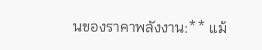นของราคาพลังงาน:** แม้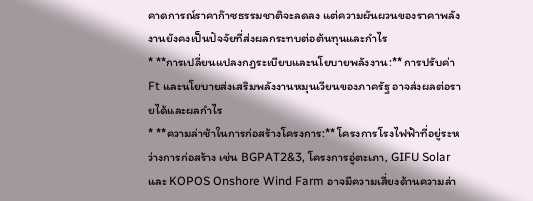คาดการณ์ราคาก๊าซธรรมชาติจะลดลง แต่ความผันผวนของราคาพลังงานยังคงเป็นปัจจัยที่ส่งผลกระทบต่อต้นทุนและกำไร
* **การเปลี่ยนแปลงกฎระเบียบและนโยบายพลังงาน:** การปรับค่า Ft และนโยบายส่งเสริมพลังงานหมุนเวียนของภาครัฐ อาจส่งผลต่อรายได้และผลกำไร
* **ความล่าช้าในการก่อสร้างโครงการ:** โครงการโรงไฟฟ้าที่อยู่ระหว่างการก่อสร้าง เช่น BGPAT2&3, โครงการอู่ตะเภา, GIFU Solar และ KOPOS Onshore Wind Farm อาจมีความเสี่ยงด้านความล่า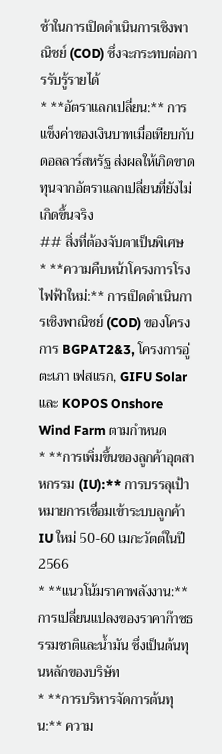ช้าในการเปิดดำเนินการเชิงพาณิชย์ (COD) ซึ่งจะกระทบต่อการรับรู้รายได้
* **อัตราแลกเปลี่ยน:** การแข็งค่าของเงินบาทเมื่อเทียบกับดอลลาร์สหรัฐ ส่งผลให้เกิดขาดทุนจากอัตราแลกเปลี่ยนที่ยังไม่เกิดขึ้นจริง
## สิ่งที่ต้องจับตาเป็นพิเศษ
* **ความคืบหน้าโครงการโรงไฟฟ้าใหม่:** การเปิดดำเนินการเชิงพาณิชย์ (COD) ของโครงการ BGPAT2&3, โครงการอู่ตะเภา เฟสแรก, GIFU Solar และ KOPOS Onshore Wind Farm ตามกำหนด
* **การเพิ่มขึ้นของลูกค้าอุตสาหกรรม (IU):** การบรรลุเป้าหมายการเชื่อมเข้าระบบลูกค้า IU ใหม่ 50-60 เมกะวัตต์ในปี 2566
* **แนวโน้มราคาพลังงาน:** การเปลี่ยนแปลงของราคาก๊าซธรรมชาติและน้ำมัน ซึ่งเป็นต้นทุนหลักของบริษัท
* **การบริหารจัดการต้นทุน:** ความ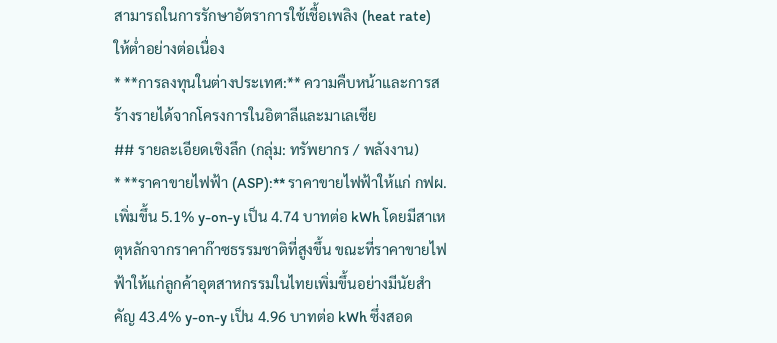สามารถในการรักษาอัตราการใช้เชื้อเพลิง (heat rate) ให้ต่ำอย่างต่อเนื่อง
* **การลงทุนในต่างประเทศ:** ความคืบหน้าและการสร้างรายได้จากโครงการในอิตาลีและมาเลเซีย
## รายละเอียดเชิงลึก (กลุ่ม: ทรัพยากร / พลังงาน)
* **ราคาขายไฟฟ้า (ASP):** ราคาขายไฟฟ้าให้แก่ กฟผ. เพิ่มขึ้น 5.1% y-on-y เป็น 4.74 บาทต่อ kWh โดยมีสาเหตุหลักจากราคาก๊าซธรรมชาติที่สูงขึ้น ขณะที่ราคาขายไฟฟ้าให้แก่ลูกค้าอุตสาหกรรมในไทยเพิ่มขึ้นอย่างมีนัยสำคัญ 43.4% y-on-y เป็น 4.96 บาทต่อ kWh ซึ่งสอด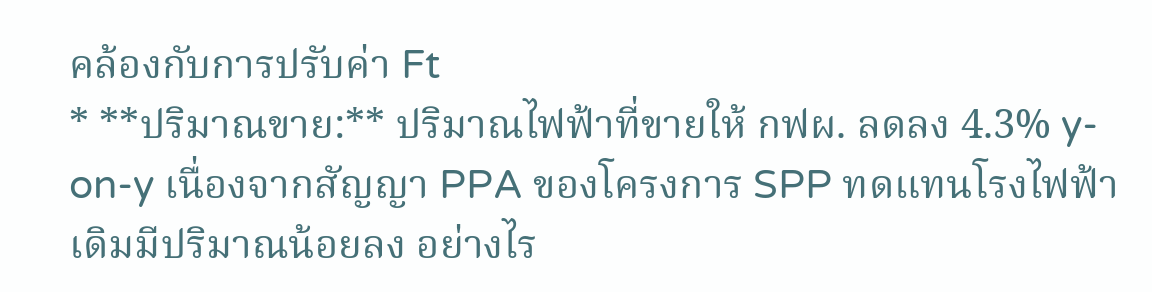คล้องกับการปรับค่า Ft
* **ปริมาณขาย:** ปริมาณไฟฟ้าที่ขายให้ กฟผ. ลดลง 4.3% y-on-y เนื่องจากสัญญา PPA ของโครงการ SPP ทดแทนโรงไฟฟ้าเดิมมีปริมาณน้อยลง อย่างไร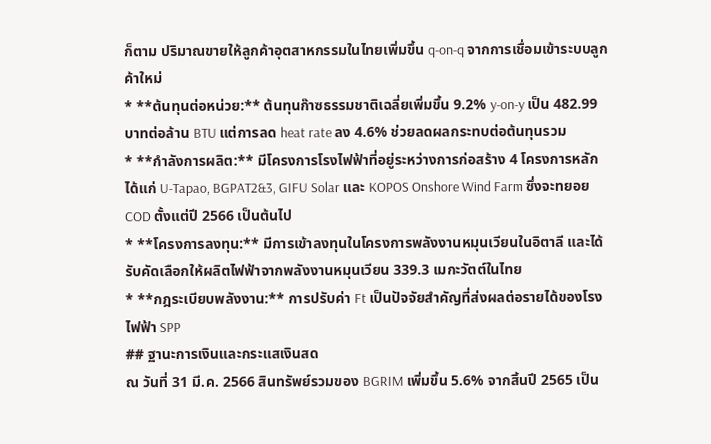ก็ตาม ปริมาณขายให้ลูกค้าอุตสาหกรรมในไทยเพิ่มขึ้น q-on-q จากการเชื่อมเข้าระบบลูกค้าใหม่
* **ต้นทุนต่อหน่วย:** ต้นทุนก๊าซธรรมชาติเฉลี่ยเพิ่มขึ้น 9.2% y-on-y เป็น 482.99 บาทต่อล้าน BTU แต่การลด heat rate ลง 4.6% ช่วยลดผลกระทบต่อต้นทุนรวม
* **กำลังการผลิต:** มีโครงการโรงไฟฟ้าที่อยู่ระหว่างการก่อสร้าง 4 โครงการหลัก ได้แก่ U-Tapao, BGPAT2&3, GIFU Solar และ KOPOS Onshore Wind Farm ซึ่งจะทยอย COD ตั้งแต่ปี 2566 เป็นต้นไป
* **โครงการลงทุน:** มีการเข้าลงทุนในโครงการพลังงานหมุนเวียนในอิตาลี และได้รับคัดเลือกให้ผลิตไฟฟ้าจากพลังงานหมุนเวียน 339.3 เมกะวัตต์ในไทย
* **กฎระเบียบพลังงาน:** การปรับค่า Ft เป็นปัจจัยสำคัญที่ส่งผลต่อรายได้ของโรงไฟฟ้า SPP
## ฐานะการเงินและกระแสเงินสด
ณ วันที่ 31 มี.ค. 2566 สินทรัพย์รวมของ BGRIM เพิ่มขึ้น 5.6% จากสิ้นปี 2565 เป็น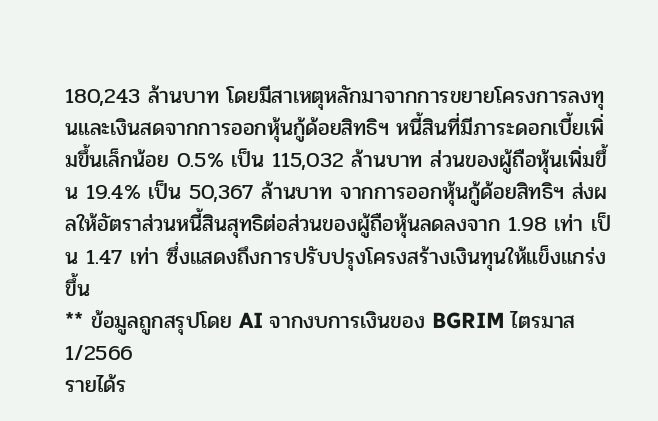180,243 ล้านบาท โดยมีสาเหตุหลักมาจากการขยายโครงการลงทุนและเงินสดจากการออกหุ้นกู้ด้อยสิทธิฯ หนี้สินที่มีภาระดอกเบี้ยเพิ่มขึ้นเล็กน้อย 0.5% เป็น 115,032 ล้านบาท ส่วนของผู้ถือหุ้นเพิ่มขึ้น 19.4% เป็น 50,367 ล้านบาท จากการออกหุ้นกู้ด้อยสิทธิฯ ส่งผลให้อัตราส่วนหนี้สินสุทธิต่อส่วนของผู้ถือหุ้นลดลงจาก 1.98 เท่า เป็น 1.47 เท่า ซึ่งแสดงถึงการปรับปรุงโครงสร้างเงินทุนให้แข็งแกร่งขึ้น
** ข้อมูลถูกสรุปโดย AI จากงบการเงินของ BGRIM ไตรมาส 1/2566
รายได้ร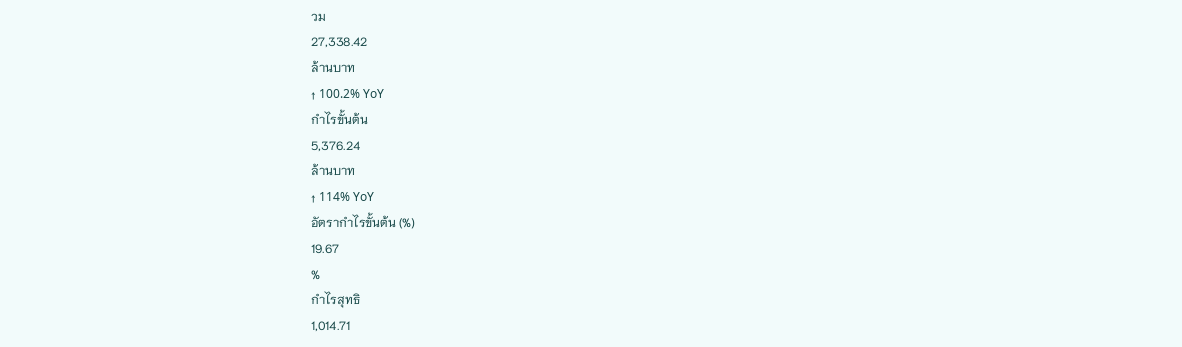วม
27,338.42
ล้านบาท
↑ 100.2% YoY
กำไรขั้นต้น
5,376.24
ล้านบาท
↑ 114% YoY
อัตรากำไรขั้นต้น (%)
19.67
%
กำไรสุทธิ
1,014.71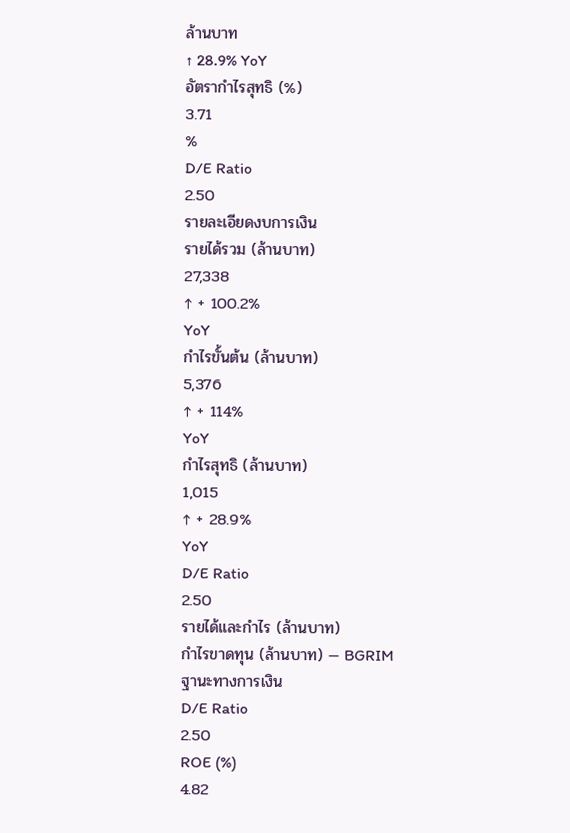ล้านบาท
↑ 28.9% YoY
อัตรากำไรสุทธิ (%)
3.71
%
D/E Ratio
2.50
รายละเอียดงบการเงิน
รายได้รวม (ล้านบาท)
27,338
↑ + 100.2%
YoY
กำไรขั้นต้น (ล้านบาท)
5,376
↑ + 114%
YoY
กำไรสุทธิ (ล้านบาท)
1,015
↑ + 28.9%
YoY
D/E Ratio
2.50
รายได้และกำไร (ล้านบาท)
กำไรขาดทุน (ล้านบาท) — BGRIM
ฐานะทางการเงิน
D/E Ratio
2.50
ROE (%)
4.82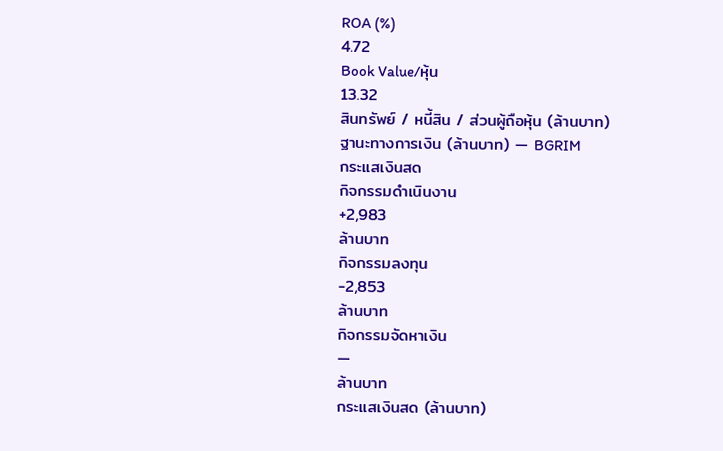ROA (%)
4.72
Book Value/หุ้น
13.32
สินทรัพย์ / หนี้สิน / ส่วนผู้ถือหุ้น (ล้านบาท)
ฐานะทางการเงิน (ล้านบาท) — BGRIM
กระแสเงินสด
กิจกรรมดำเนินงาน
+2,983
ล้านบาท
กิจกรรมลงทุน
-2,853
ล้านบาท
กิจกรรมจัดหาเงิน
—
ล้านบาท
กระแสเงินสด (ล้านบาท)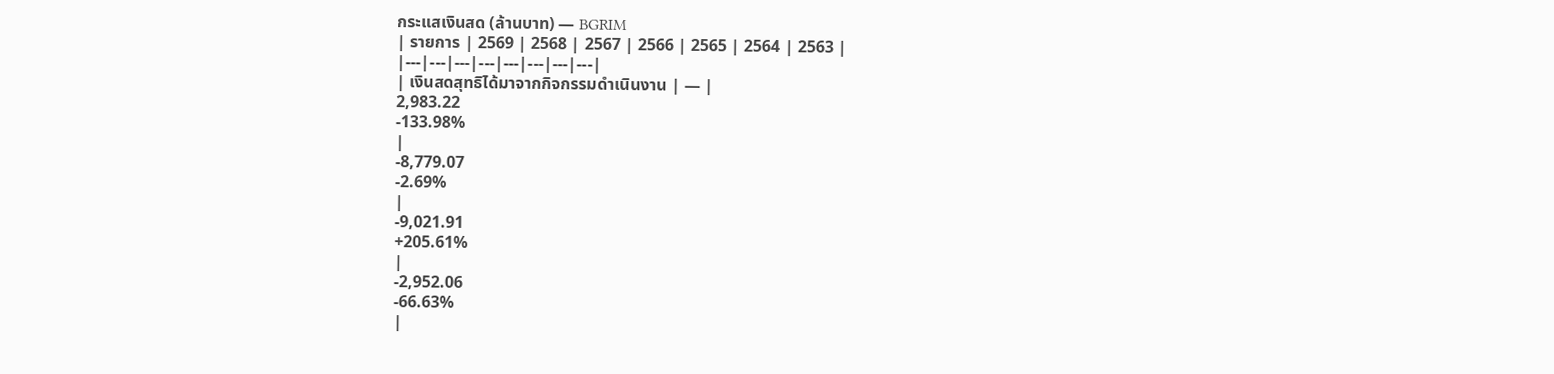กระแสเงินสด (ล้านบาท) — BGRIM
| รายการ | 2569 | 2568 | 2567 | 2566 | 2565 | 2564 | 2563 |
|---|---|---|---|---|---|---|---|
| เงินสดสุทธิได้มาจากกิจกรรมดำเนินงาน | — |
2,983.22
-133.98%
|
-8,779.07
-2.69%
|
-9,021.91
+205.61%
|
-2,952.06
-66.63%
|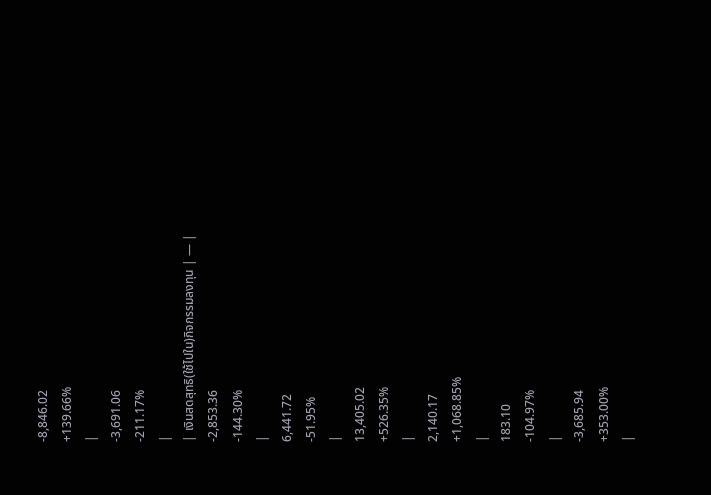-8,846.02
+139.66%
|
-3,691.06
-211.17%
|
| เงินสดสุทธิ(ใช้ไปใน)กิจกรรมลงทุน | — |
-2,853.36
-144.30%
|
6,441.72
-51.95%
|
13,405.02
+526.35%
|
2,140.17
+1,068.85%
|
183.10
-104.97%
|
-3,685.94
+353.00%
|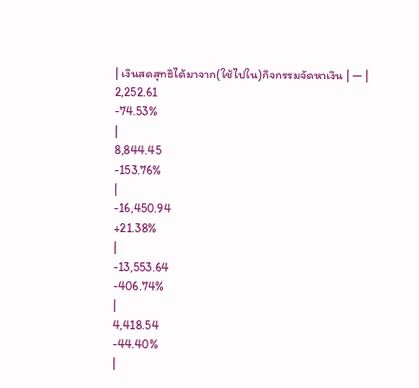| เงินสดสุทธิได้มาจาก(ใช้ไปใน)กิจกรรมจัดหาเงิน | — |
2,252.61
-74.53%
|
8,844.45
-153.76%
|
-16,450.94
+21.38%
|
-13,553.64
-406.74%
|
4,418.54
-44.40%
|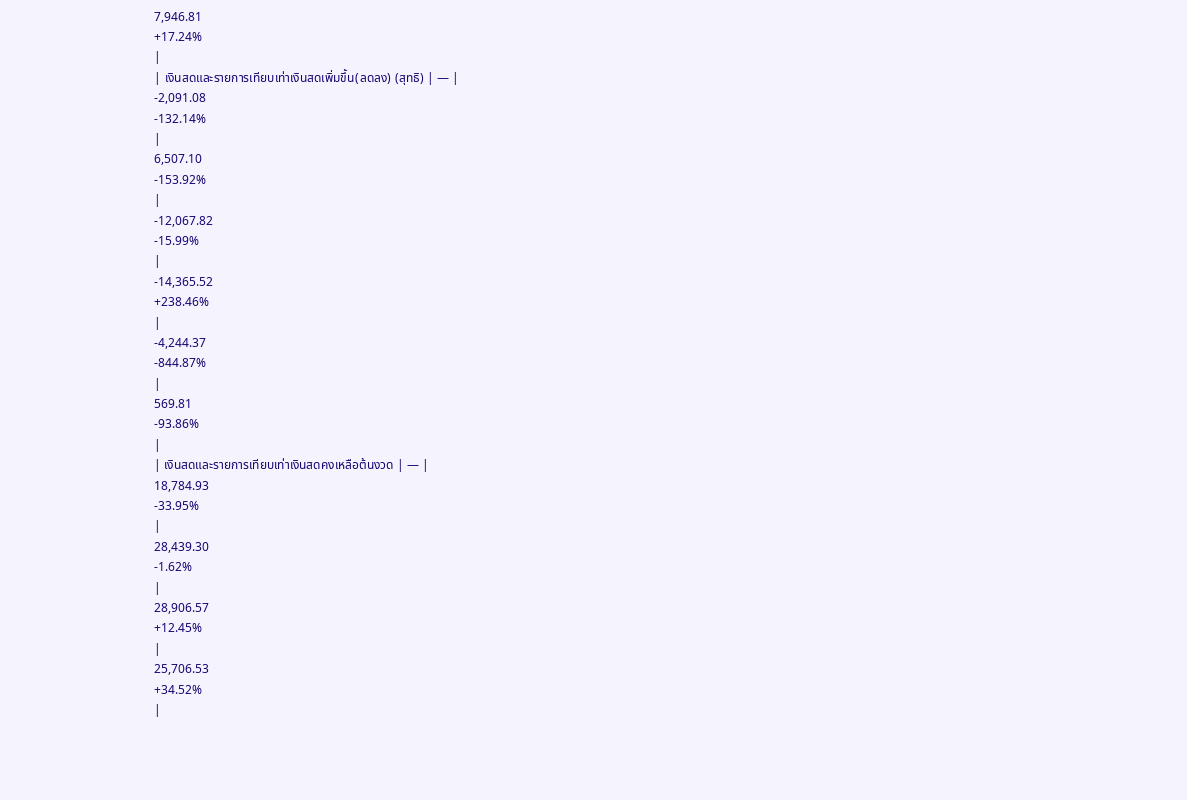7,946.81
+17.24%
|
| เงินสดและรายการเทียบเท่าเงินสดเพิ่มขึ้น(ลดลง) (สุทธิ) | — |
-2,091.08
-132.14%
|
6,507.10
-153.92%
|
-12,067.82
-15.99%
|
-14,365.52
+238.46%
|
-4,244.37
-844.87%
|
569.81
-93.86%
|
| เงินสดและรายการเทียบเท่าเงินสดคงเหลือต้นงวด | — |
18,784.93
-33.95%
|
28,439.30
-1.62%
|
28,906.57
+12.45%
|
25,706.53
+34.52%
|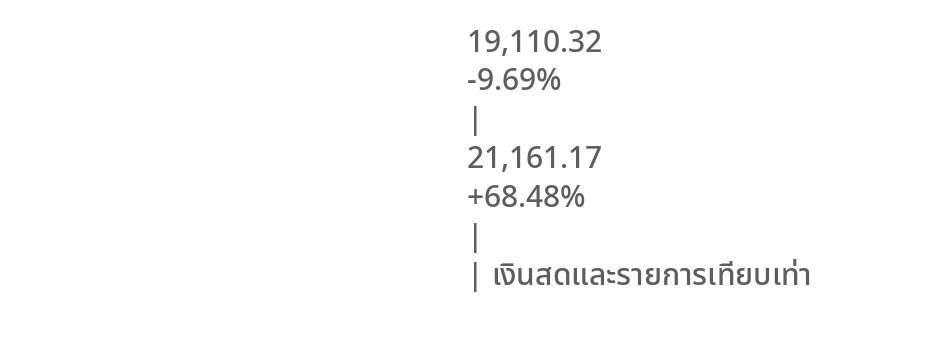19,110.32
-9.69%
|
21,161.17
+68.48%
|
| เงินสดและรายการเทียบเท่า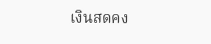เงินสดคง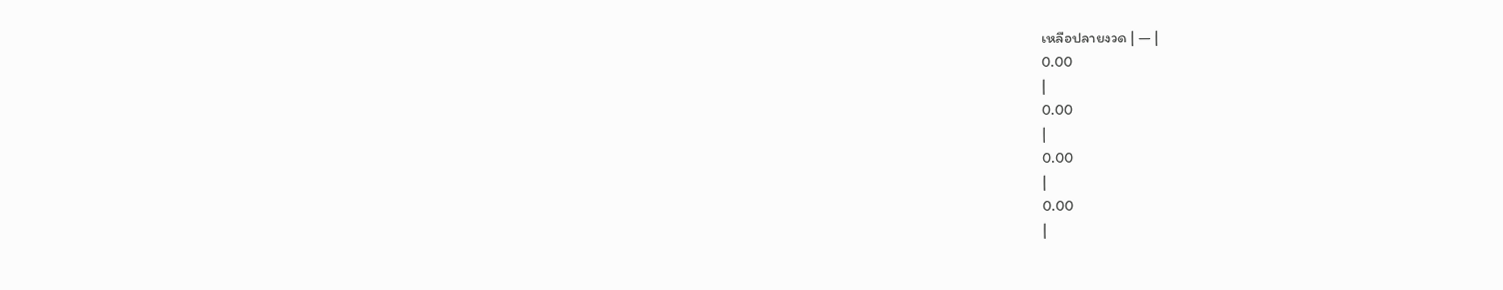เหลือปลายงวด | — |
0.00
|
0.00
|
0.00
|
0.00
|